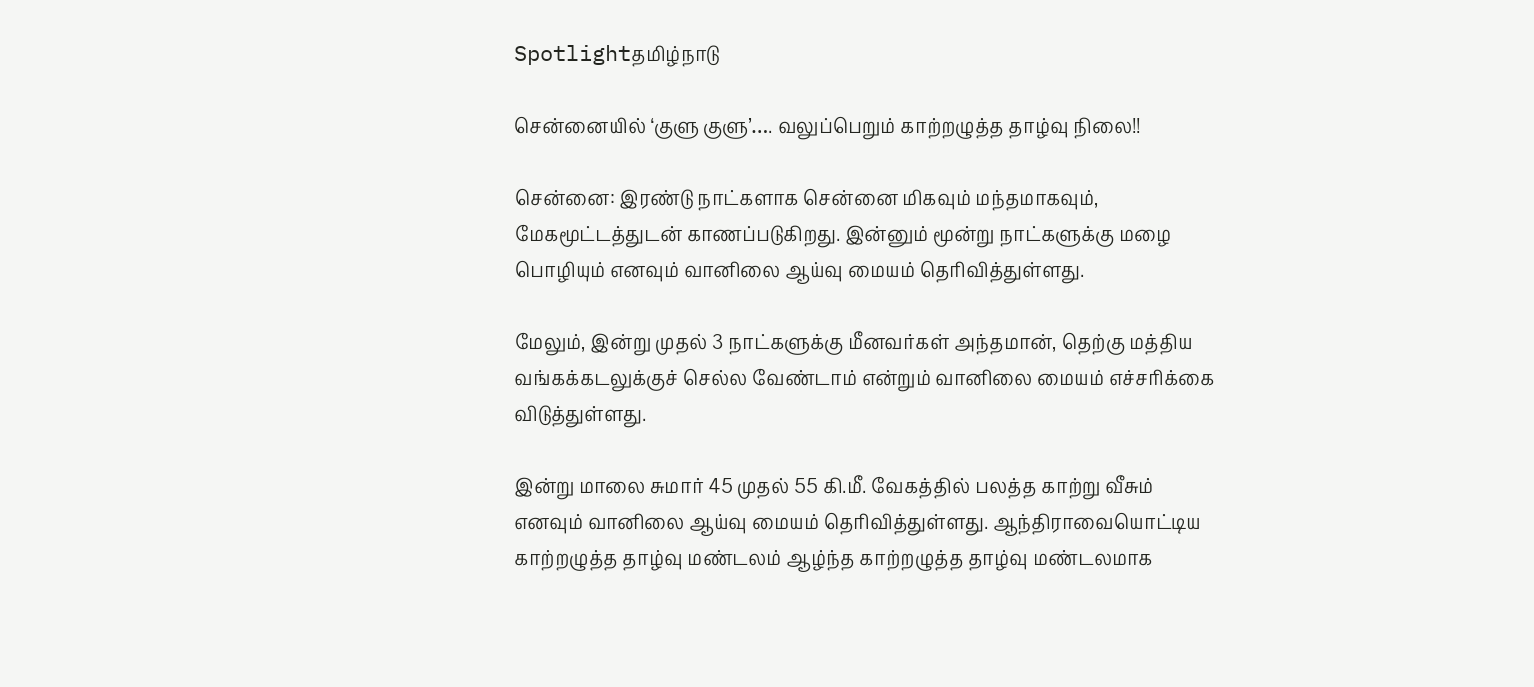Spotlightதமிழ்நாடு

சென்னையில் ‘குளு குளு’…. வலுப்பெறும் காற்றழுத்த தாழ்வு நிலை!!

சென்னை: இரண்டு நாட்களாக சென்னை மிகவும் மந்தமாகவும், மேகமூட்டத்துடன் காணப்படுகிறது. இன்னும் மூன்று நாட்களுக்கு மழை பொழியும் எனவும் வானிலை ஆய்வு மையம் தெரிவித்துள்ளது.

மேலும், இன்று முதல் 3 நாட்களுக்கு மீனவர்கள் அந்தமான், தெற்கு மத்திய வங்கக்கடலுக்குச் செல்ல வேண்டாம் என்றும் வானிலை மையம் எச்சரிக்கை விடுத்துள்ளது.

இன்று மாலை சுமார் 45 முதல் 55 கி.மீ. வேகத்தில் பலத்த காற்று வீசும் எனவும் வானிலை ஆய்வு மையம் தெரிவித்துள்ளது. ஆந்திராவையொட்டிய  காற்றழுத்த தாழ்வு மண்டலம் ஆழ்ந்த காற்றழுத்த தாழ்வு மண்டலமாக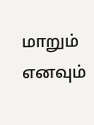மாறும் எனவும்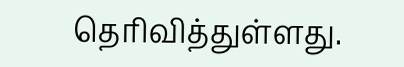தெரிவித்துள்ளது.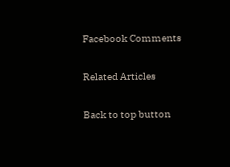Facebook Comments

Related Articles

Back to top button